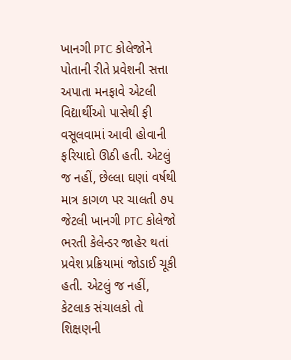ખાનગી PTC કોલેજોને પોતાની રીતે પ્રવેશની સત્તા અપાતા મનફાવે એટલી વિદ્યાર્થીઓ પાસેથી ફી વસૂલવામાં આવી હોવાની ફરિયાદો ઊઠી હતી. એટલું જ નહીં, છેલ્લા ઘણાં વર્ષથી માત્ર કાગળ પર ચાલતી ૭૫ જેટલી ખાનગી PTC કોલેજો ભરતી કેલેન્ડર જાહેર થતાં પ્રવેશ પ્રક્રિયામાં જોડાઈ ચૂકી હતી. એટલું જ નહીં, કેટલાક સંચાલકો તો શિક્ષણની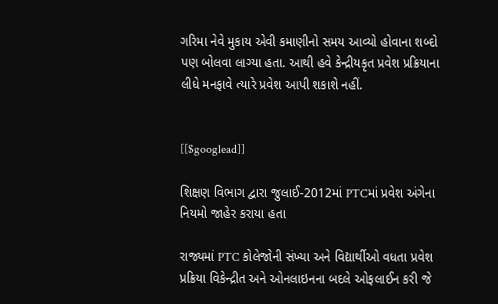ગરિમા નેવે મુકાય એવી કમાણીનો સમય આવ્યો હોવાના શબ્દો પણ બોલવા લાગ્યા હતા. આથી હવે કેન્દ્રીયકૃત પ્રવેશ પ્રક્રિયાના લીધે મનફાવે ત્યારે પ્રવેશ આપી શકાશે નહીં.


[[$googlead]]

શિક્ષણ વિભાગ દ્વારા જુલાઈ-2012માં PTCમાં પ્રવેશ અંગેના નિયમો જાહેર કરાયા હતા

રાજ્યમાં PTC કોલેજોની સંખ્યા અને વિદ્યાર્થીઓ વધતા પ્રવેશ પ્રક્રિયા વિકેન્દ્રીત અને ઓનલાઇનના બદલે ઓફલાઈન કરી જે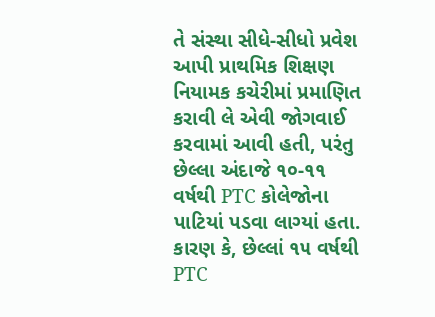તે સંસ્થા સીધે-સીધો પ્રવેશ આપી પ્રાથમિક શિક્ષણ નિયામક કચેરીમાં પ્રમાણિત કરાવી લે એવી જોગવાઈ કરવામાં આવી હતી, પરંતુ છેલ્લા અંદાજે ૧૦-૧૧ વર્ષથી PTC કોલેજોના પાટિયાં પડવા લાગ્યાં હતા. કારણ કે, છેલ્લાં ૧૫ વર્ષથી PTC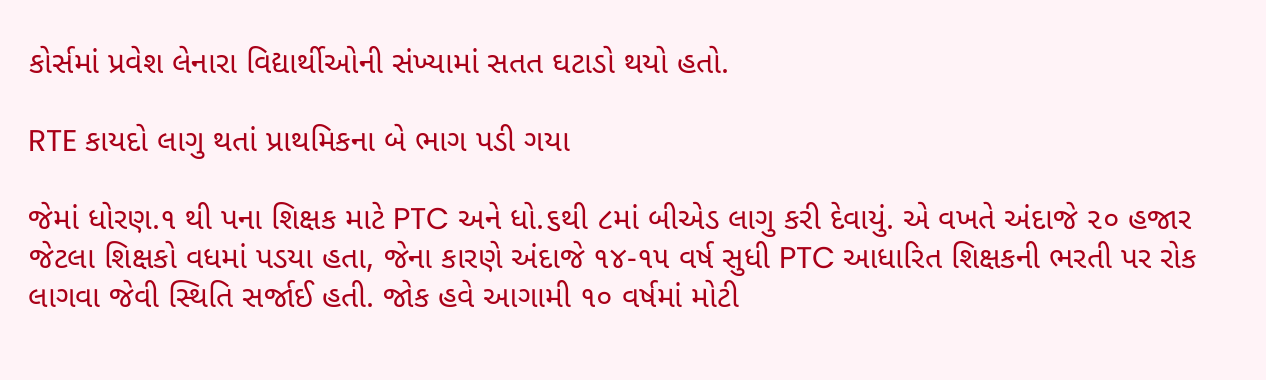કોર્સમાં પ્રવેશ લેનારા વિદ્યાર્થીઓની સંખ્યામાં સતત ઘટાડો થયો હતો.

RTE કાયદો લાગુ થતાં પ્રાથમિકના બે ભાગ પડી ગયા

જેમાં ધોરણ.૧ થી પના શિક્ષક માટે PTC અને ધો.૬થી ૮માં બીએડ લાગુ કરી દેવાયું. એ વખતે અંદાજે ૨૦ હજાર જેટલા શિક્ષકો વધમાં પડયા હતા, જેના કારણે અંદાજે ૧૪-૧૫ વર્ષ સુધી PTC આધારિત શિક્ષકની ભરતી પર રોક લાગવા જેવી સ્થિતિ સર્જાઈ હતી. જોક હવે આગામી ૧૦ વર્ષમાં મોટી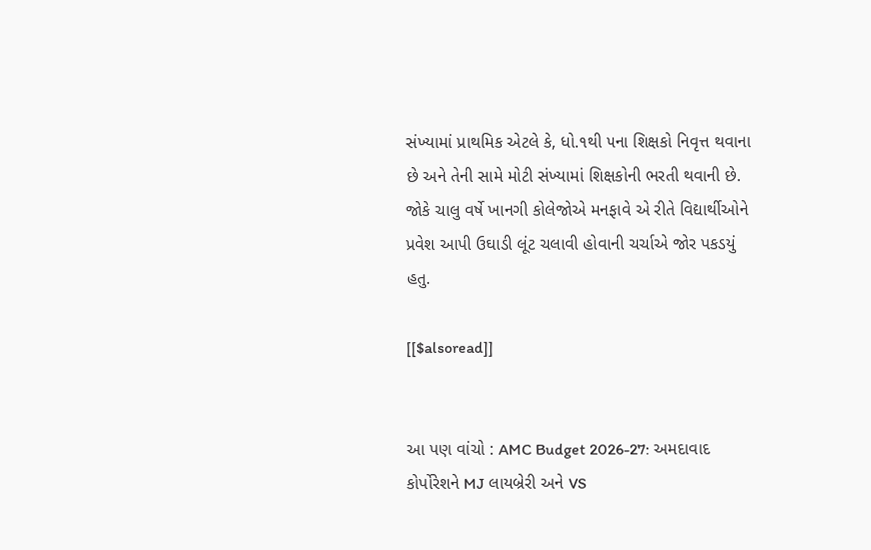સંખ્યામાં પ્રાથમિક એટલે કે, ધો.૧થી ૫ના શિક્ષકો નિવૃત્ત થવાના છે અને તેની સામે મોટી સંખ્યામાં શિક્ષકોની ભરતી થવાની છે. જોકે ચાલુ વર્ષે ખાનગી કોલેજોએ મનફાવે એ રીતે વિદ્યાર્થીઓને પ્રવેશ આપી ઉઘાડી લૂંટ ચલાવી હોવાની ચર્ચાએ જોર પકડયું હતુ.

[[$alsoread]]


આ પણ વાંચો : AMC Budget 2026-27: અમદાવાદ કોર્પોરેશને MJ લાયબ્રેરી અને VS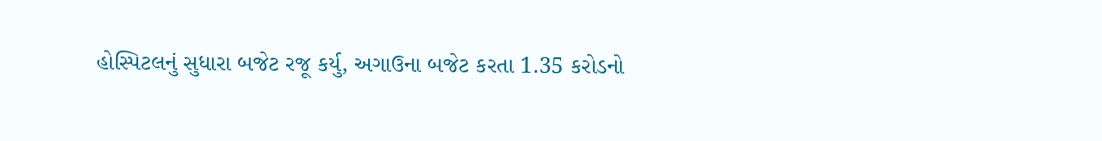હોસ્પિટલનું સુધારા બજેટ રજૂ કર્યુ, અગાઉના બજેટ કરતા 1.35 કરોડનો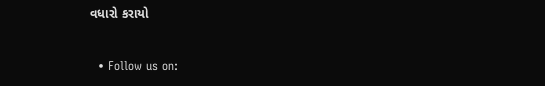વધારો કરાયો


  • Follow us on: